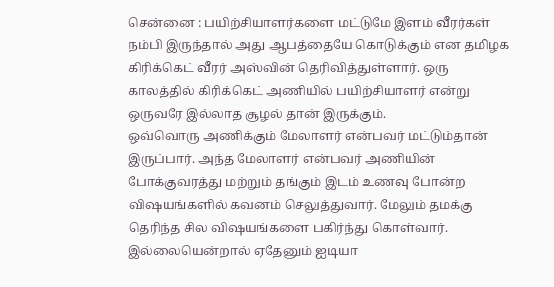சென்னை : பயிற்சியாளர்களை மட்டுமே இளம் வீரர்கள் நம்பி இருந்தால் அது ஆபத்தையே கொடுக்கும் என தமிழக கிரிக்கெட் வீரர் அஸ்வின் தெரிவித்துள்ளார். ஒரு காலத்தில் கிரிக்கெட் அணியில் பயிற்சியாளர் என்று ஒருவரே இல்லாத சூழல் தான் இருக்கும்.
ஒவ்வொரு அணிக்கும் மேலாளர் என்பவர் மட்டும்தான் இருப்பார். அந்த மேலாளர் என்பவர் அணியின் போக்குவரத்து மற்றும் தங்கும் இடம் உணவு போன்ற விஷயங்களில் கவனம் செலுத்துவார். மேலும் தமக்கு தெரிந்த சில விஷயங்களை பகிர்ந்து கொள்வார். இல்லையென்றால் ஏதேனும் ஐடியா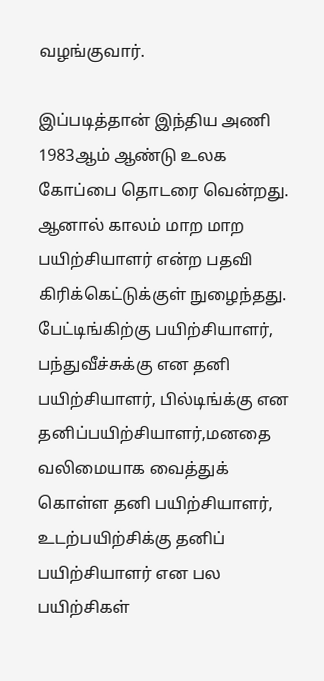வழங்குவார்.

இப்படித்தான் இந்திய அணி 1983ஆம் ஆண்டு உலக கோப்பை தொடரை வென்றது. ஆனால் காலம் மாற மாற பயிற்சியாளர் என்ற பதவி கிரிக்கெட்டுக்குள் நுழைந்தது. பேட்டிங்கிற்கு பயிற்சியாளர், பந்துவீச்சுக்கு என தனி பயிற்சியாளர், பில்டிங்க்கு என தனிப்பயிற்சியாளர்,மனதை வலிமையாக வைத்துக் கொள்ள தனி பயிற்சியாளர், உடற்பயிற்சிக்கு தனிப் பயிற்சியாளர் என பல பயிற்சிகள்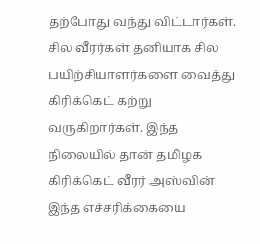தற்போது வந்து விட்டார்கள்.
சில வீரர்கள் தனியாக சில பயிற்சியாளர்களை வைத்து கிரிக்கெட் கற்று வருகிறார்கள். இந்த நிலையில் தான் தமிழக கிரிக்கெட் வீரர் அஸ்வின் இந்த எச்சரிக்கையை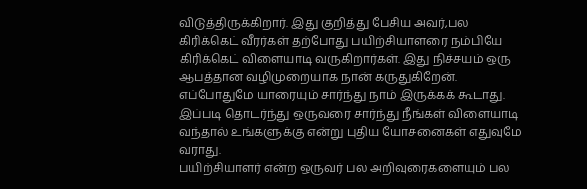விடுத்திருக்கிறார். இது குறித்து பேசிய அவர்,பல கிரிக்கெட் வீரர்கள் தற்போது பயிற்சியாளரை நம்பியே கிரிக்கெட் விளையாடி வருகிறார்கள். இது நிச்சயம் ஒரு ஆபத்தான வழிமுறையாக நான் கருதுகிறேன். எப்போதுமே யாரையும் சார்ந்து நாம் இருக்கக் கூடாது.
இப்படி தொடர்ந்து ஒருவரை சார்ந்து நீங்கள் விளையாடி வந்தால் உங்களுக்கு என்று புதிய யோசனைகள் எதுவுமே வராது.
பயிற்சியாளர் என்ற ஒருவர் பல அறிவுரைகளையும் பல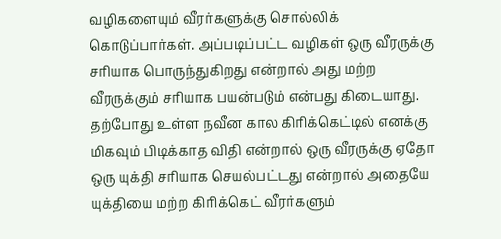வழிகளையும் வீரர்களுக்கு சொல்லிக் கொடுப்பார்கள். அப்படிப்பட்ட வழிகள் ஒரு வீரருக்கு சரியாக பொருந்துகிறது என்றால் அது மற்ற வீரருக்கும் சரியாக பயன்படும் என்பது கிடையாது.
தற்போது உள்ள நவீன கால கிரிக்கெட்டில் எனக்கு மிகவும் பிடிக்காத விதி என்றால் ஒரு வீரருக்கு ஏதோ ஒரு யுக்தி சரியாக செயல்பட்டது என்றால் அதையே யுக்தியை மற்ற கிரிக்கெட் வீரர்களும்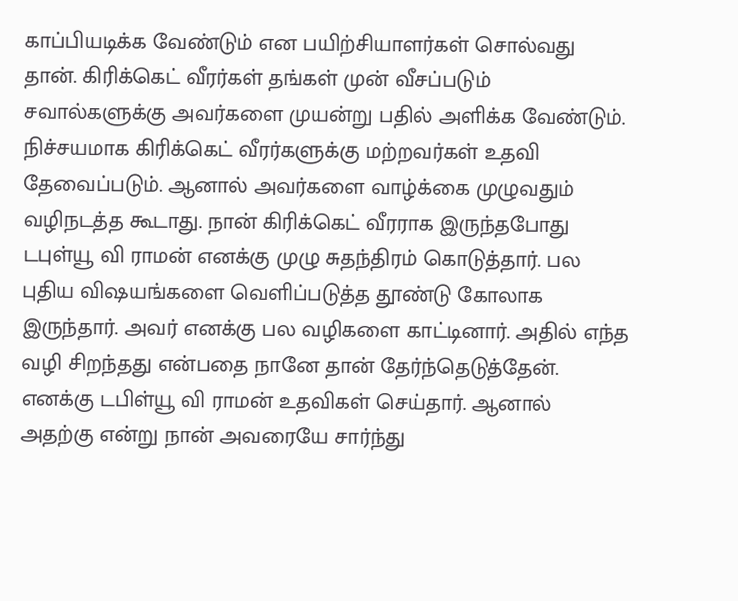காப்பியடிக்க வேண்டும் என பயிற்சியாளர்கள் சொல்வது தான். கிரிக்கெட் வீரர்கள் தங்கள் முன் வீசப்படும் சவால்களுக்கு அவர்களை முயன்று பதில் அளிக்க வேண்டும்.
நிச்சயமாக கிரிக்கெட் வீரர்களுக்கு மற்றவர்கள் உதவி தேவைப்படும். ஆனால் அவர்களை வாழ்க்கை முழுவதும் வழிநடத்த கூடாது. நான் கிரிக்கெட் வீரராக இருந்தபோது டபுள்யூ வி ராமன் எனக்கு முழு சுதந்திரம் கொடுத்தார். பல புதிய விஷயங்களை வெளிப்படுத்த தூண்டு கோலாக இருந்தார். அவர் எனக்கு பல வழிகளை காட்டினார். அதில் எந்த வழி சிறந்தது என்பதை நானே தான் தேர்ந்தெடுத்தேன். எனக்கு டபிள்யூ வி ராமன் உதவிகள் செய்தார். ஆனால் அதற்கு என்று நான் அவரையே சார்ந்து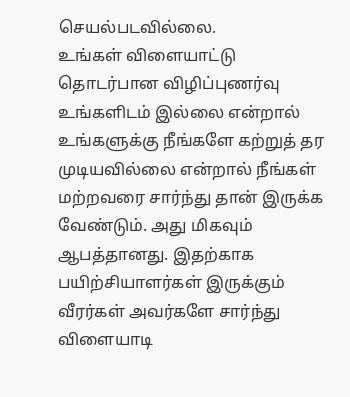செயல்படவில்லை.
உங்கள் விளையாட்டு தொடர்பான விழிப்புணர்வு உங்களிடம் இல்லை என்றால் உங்களுக்கு நீங்களே கற்றுத் தர முடியவில்லை என்றால் நீங்கள் மற்றவரை சார்ந்து தான் இருக்க வேண்டும். அது மிகவும் ஆபத்தானது. இதற்காக பயிற்சியாளர்கள் இருக்கும் வீரர்கள் அவர்களே சார்ந்து விளையாடி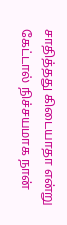சாதித்தது கிடையாதா என்று கேட்டால் நிச்சயமாக நான்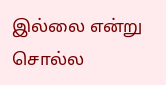இல்லை என்று சொல்ல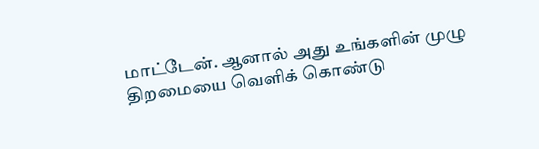மாட்டேன். ஆனால் அது உங்களின் முழு திறமையை வெளிக் கொண்டு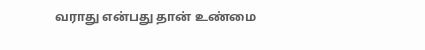வராது என்பது தான் உண்மை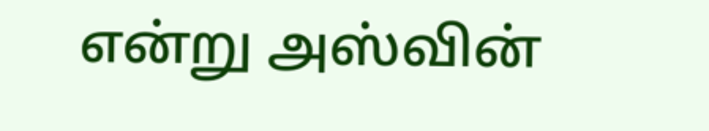என்று அஸ்வின்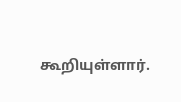கூறியுள்ளார்.